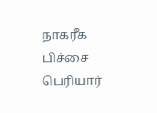நாகரீக பிச்சை
பெரியார்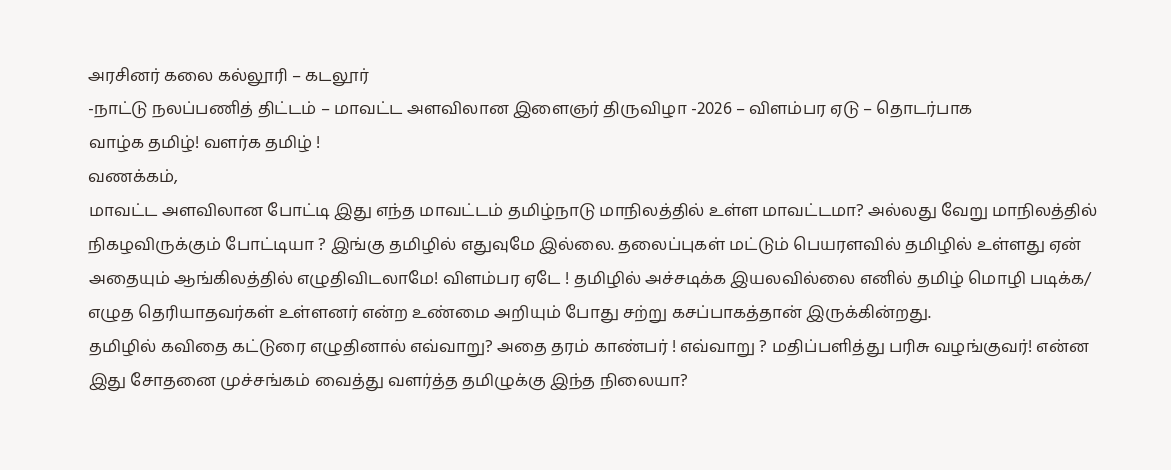அரசினர் கலை கல்லூரி – கடலூர்
-நாட்டு நலப்பணித் திட்டம் – மாவட்ட அளவிலான இளைஞர் திருவிழா -2026 – விளம்பர ஏடு – தொடர்பாக
வாழ்க தமிழ்! வளர்க தமிழ் !
வணக்கம்,
மாவட்ட அளவிலான போட்டி இது எந்த மாவட்டம் தமிழ்நாடு மாநிலத்தில் உள்ள மாவட்டமா? அல்லது வேறு மாநிலத்தில் நிகழவிருக்கும் போட்டியா ? இங்கு தமிழில் எதுவுமே இல்லை. தலைப்புகள் மட்டும் பெயரளவில் தமிழில் உள்ளது ஏன் அதையும் ஆங்கிலத்தில் எழுதிவிடலாமே! விளம்பர ஏடே ! தமிழில் அச்சடிக்க இயலவில்லை எனில் தமிழ் மொழி படிக்க/ எழுத தெரியாதவர்கள் உள்ளனர் என்ற உண்மை அறியும் போது சற்று கசப்பாகத்தான் இருக்கின்றது.
தமிழில் கவிதை கட்டுரை எழுதினால் எவ்வாறு? அதை தரம் காண்பர் ! எவ்வாறு ? மதிப்பளித்து பரிசு வழங்குவர்! என்ன இது சோதனை முச்சங்கம் வைத்து வளர்த்த தமிழுக்கு இந்த நிலையா?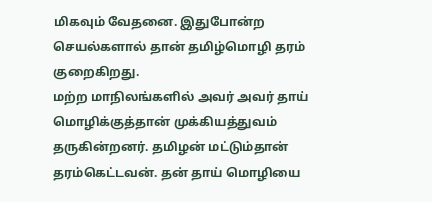மிகவும் வேதனை. இதுபோன்ற செயல்களால் தான் தமிழ்மொழி தரம் குறைகிறது.
மற்ற மாநிலங்களில் அவர் அவர் தாய் மொழிக்குத்தான் முக்கியத்துவம் தருகின்றனர். தமிழன் மட்டும்தான் தரம்கெட்டவன். தன் தாய் மொழியை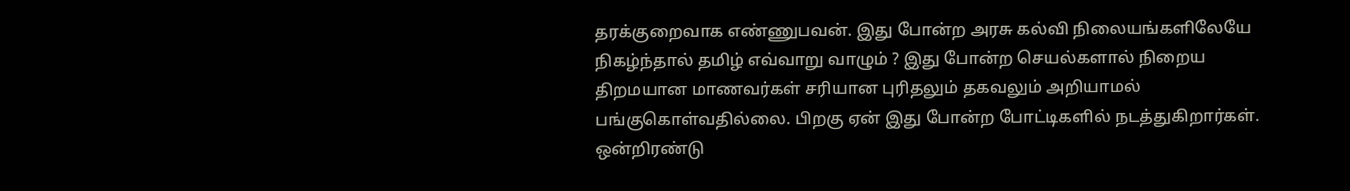தரக்குறைவாக எண்ணுபவன். இது போன்ற அரசு கல்வி நிலையங்களிலேயே நிகழ்ந்தால் தமிழ் எவ்வாறு வாழும் ? இது போன்ற செயல்களால் நிறைய திறமயான மாணவர்கள் சரியான புரிதலும் தகவலும் அறியாமல் பங்குகொள்வதில்லை. பிறகு ஏன் இது போன்ற போட்டிகளில் நடத்துகிறார்கள். ஒன்றிரண்டு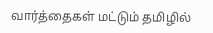வார்த்தைகள் மட்டும் தமிழில்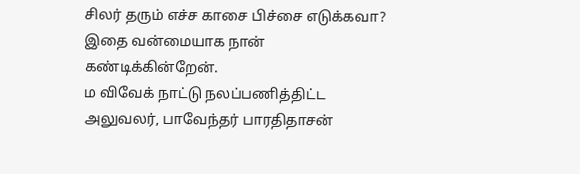சிலர் தரும் எச்ச காசை பிச்சை எடுக்கவா?
இதை வன்மையாக நான் கண்டிக்கின்றேன்.
ம விவேக் நாட்டு நலப்பணித்திட்ட அலுவலர், பாவேந்தர் பாரதிதாசன்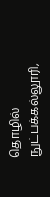தொழில் நுட்பக்கல்லூரி,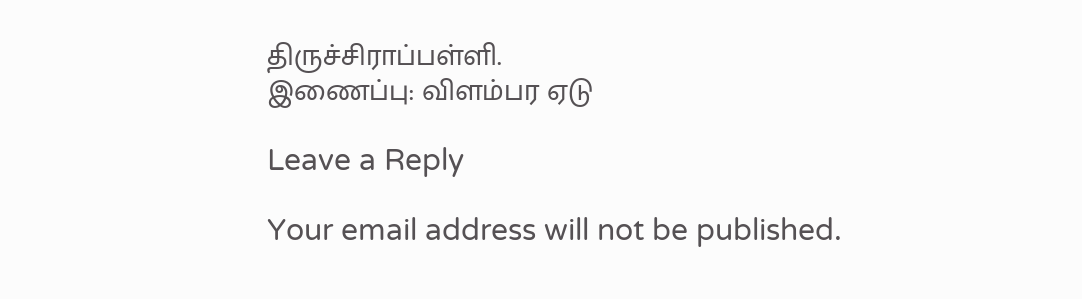திருச்சிராப்பள்ளி.
இணைப்பு: விளம்பர ஏடு

Leave a Reply

Your email address will not be published.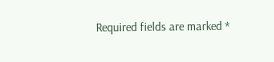Required fields are marked *